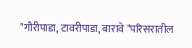"गौरीपाडा, टावरीपाडा, बारावे "परिसरातील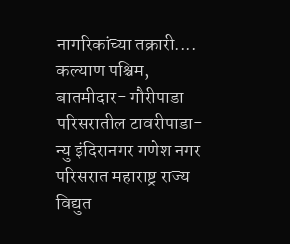नागरिकांच्या तक्रारी....
कल्याण पश्चिम, बातमीदार- गौरीपाडा परिसरातील टावरीपाडा- न्यु इंदिरानगर गणेश नगर परिसरात महाराष्ट्र राज्य विद्युत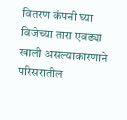वितरण कंपनी घ्या विजेच्या तारा एवढ्या खाली असल्याकारणाने परिसरातील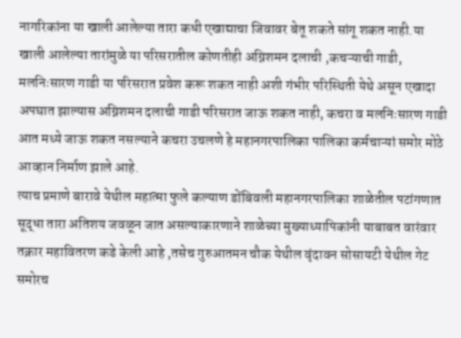नागरिकांना या खाली आलेल्या तारा कधी एखाद्याचा जिवावर बेतू शकते सांगू शकत नाही.या खाली आलेल्या तारांमुळे या परिसरातील कोणतीही अग्निशमन दलाची ,कचऱ्याची गाडी, मलनिःसारण गाडी या परिसरात प्रवेश करू शकत नाही अशी गंभीर परिस्थिती येथे असून एखादा अपघात झाल्यास अग्निशमन दलाची गाडी परिसरात जाऊ शकत नाही, कचरा व मलनिःसारण गाडी आत मध्ये जाऊ शकत नसल्याने कचरा उचलणे हे महानगरपालिका पालिका कर्मचाऱ्यां समोर मोठे आव्हान निर्माण झाले आहे.
त्याच प्रमाणे बारावे येथील महात्मा फुले कल्याण डोंबिवली महानगरपालिका शाळेतील पटांगणात सूद्धा तारा अतिशय जवळून जात असल्याकारणाने शाळेच्या मुख्याध्यापिकांनी याबाबत वारंवार तक्रार महावितरण कडे केली आहे ,तसेच गुरुआतमन चौक येथील वृंदावन सोसायटी येथील गेट समोरच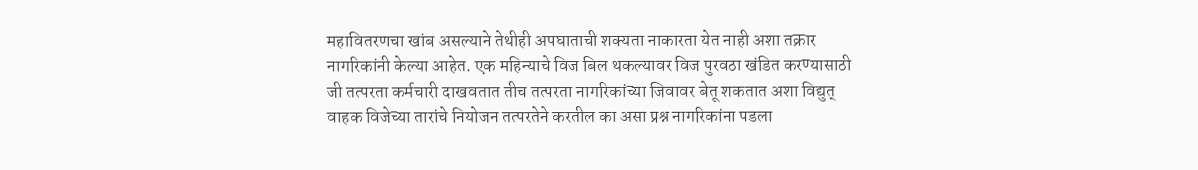महावितरणचा खांब असल्याने तेथीही अपघाताची शक्यता नाकारता येत नाही अशा तक्रार नागरिकांनी केल्या आहेत. एक महिन्याचे विज बिल थकल्यावर विज पुरवठा खंडित करण्यासाठी जी तत्परता कर्मचारी दाखवतात तीच तत्परता नागरिकांच्या जिवावर बेतू शकतात अशा विद्युत् वाहक विजेच्या तारांचे नियोजन तत्परतेने करतील का असा प्रश्न नागरिकांना पडला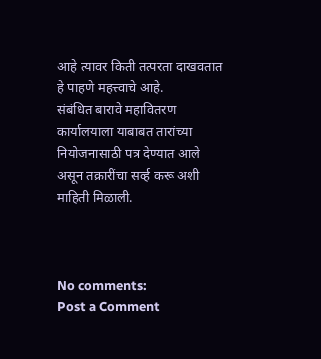आहे त्यावर किती तत्परता दाखवतात हे पाहणे महत्त्वाचे आहे.
संबंधित बारावे महावितरण कार्यालयाला याबाबत तारांच्या नियोजनासाठी पत्र देण्यात आले असून तक्रारींचा सर्व्ह करू अशी माहिती मिळाली.



No comments:
Post a Comment